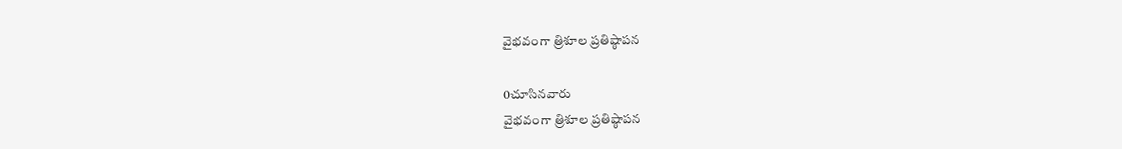వైభవంగా త్రిశూల ప్రతిష్ఠాపన

0చూసినవారు
వైభవంగా త్రిశూల ప్రతిష్ఠాపన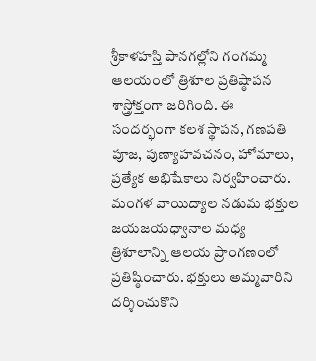శ్రీకాళహస్తి పానగల్లోని గంగమ్మ ఆలయంలో త్రిశూల ప్రతిష్ఠాపన శాస్త్రోక్తంగా జరిగింది. ఈ సందర్భంగా కలశ స్థాపన, గణపతి పూజ, పుణ్యాహవచనం, హోమాలు, ప్రత్యేక అభిషేకాలు నిర్వహించారు. మంగళ వాయిద్యాల నడుమ భక్తుల జయజయధ్వానాల మధ్య త్రిశూలాన్ని ఆలయ ప్రాంగణంలో ప్రతిష్ఠించారు. భక్తులు అమ్మవారిని దర్శించుకొని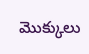మొక్కులు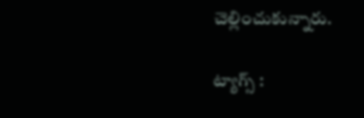చెల్లించుకున్నారు.

ట్యాగ్స్ :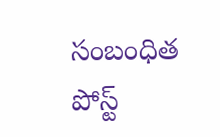సంబంధిత పోస్ట్